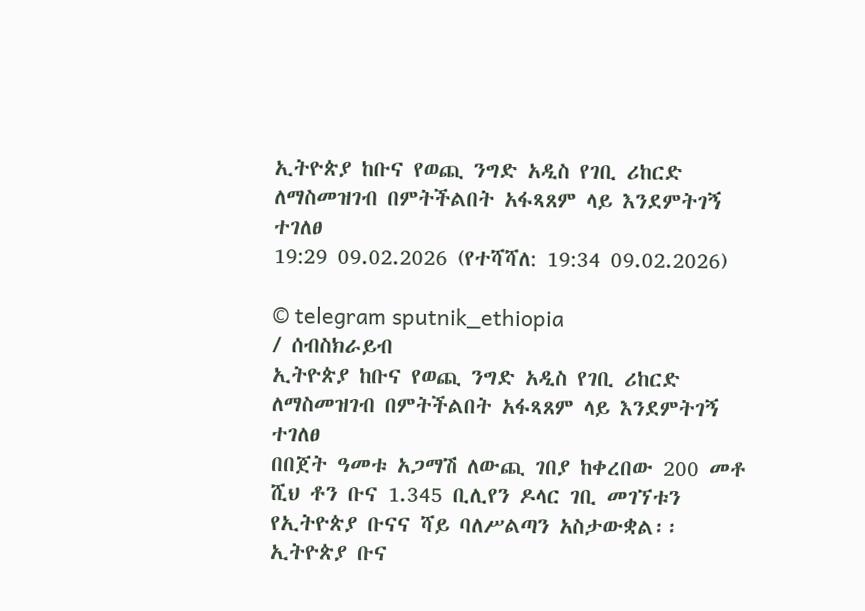ኢትዮጵያ ከቡና የወጪ ንግድ አዲስ የገቢ ሪከርድ ለማስመዝገብ በምትችልበት አፋጻጸም ላይ እንደምትገኝ ተገለፀ
19:29 09.02.2026 (የተሻሻለ: 19:34 09.02.2026)

© telegram sputnik_ethiopia
/ ሰብስክራይብ
ኢትዮጵያ ከቡና የወጪ ንግድ አዲስ የገቢ ሪከርድ ለማስመዝገብ በምትችልበት አፋጻጸም ላይ እንደምትገኝ ተገለፀ
በበጀት ዓመቱ አጋማሽ ለውጪ ገበያ ከቀረበው 200 መቶ ሺህ ቶን ቡና 1.345 ቢሊየን ዶላር ገቢ መገኘቱን የኢትዮጵያ ቡናና ሻይ ባለሥልጣን አስታውቋል፡፡
ኢትዮጵያ ቡና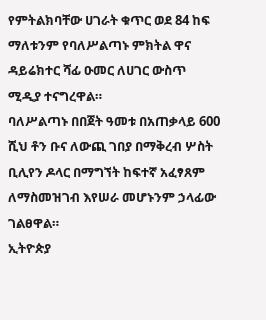የምትልክባቸው ሀገራት ቁጥር ወደ 84 ከፍ ማለቱንም የባለሥልጣኑ ምክትል ዋና ዳይሬክተር ሻፊ ዑመር ለሀገር ውስጥ ሚዲያ ተናግረዋል።
ባለሥልጣኑ በበጀት ዓመቱ በአጠቃላይ 600 ሺህ ቶን ቡና ለውጪ ገበያ በማቅረብ ሦስት ቢሊየን ዶላር በማግኘት ከፍተኛ አፈፃጸም ለማስመዝገብ እየሠራ መሆኑንም ኃላፊው ገልፀዋል።
ኢትዮጵያ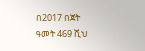በ2017 በጀት ዓመት 469 ሺህ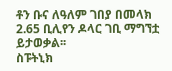ቶን ቡና ለዓለም ገበያ በመላክ 2.65 ቢሊየን ዶላር ገቢ ማግኘቷ ይታወቃል፡፡
ስፑትኒክ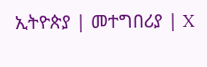ኢትዮጵያ | መተግበሪያ | X